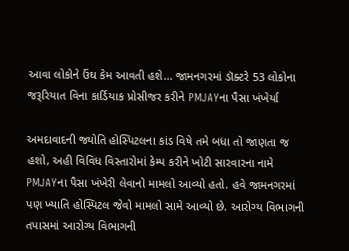આવા લોકોને ઉંઘ કેમ આવતી હશે... જામનગરમાં ડૉક્ટરે 53 લોકોના જરૂરિયાત વિના કાર્ડિયાક પ્રોસીજર કરીને PMJAYના પૈસા ખંખેર્યા

અમદાવાદની જ્યોતિ હોસ્પિટલના કાંડ વિષે તમે બધા તો જાણતા જ હશો, અહી વિવિધ વિસ્તારોમાં કેમ્પ કરીને ખોટી સારવારના નામે PMJAYના પૈસા ખંખેરી લેવાનો મામલો આવ્યો હતો. હવે જામનગરમાં પણ ખ્યાતિ હોસ્પિટલ જેવો મામલો સામે આવ્યો છે. આરોગ્ય વિભાગની તપાસમાં આરોગ્ય વિભાગની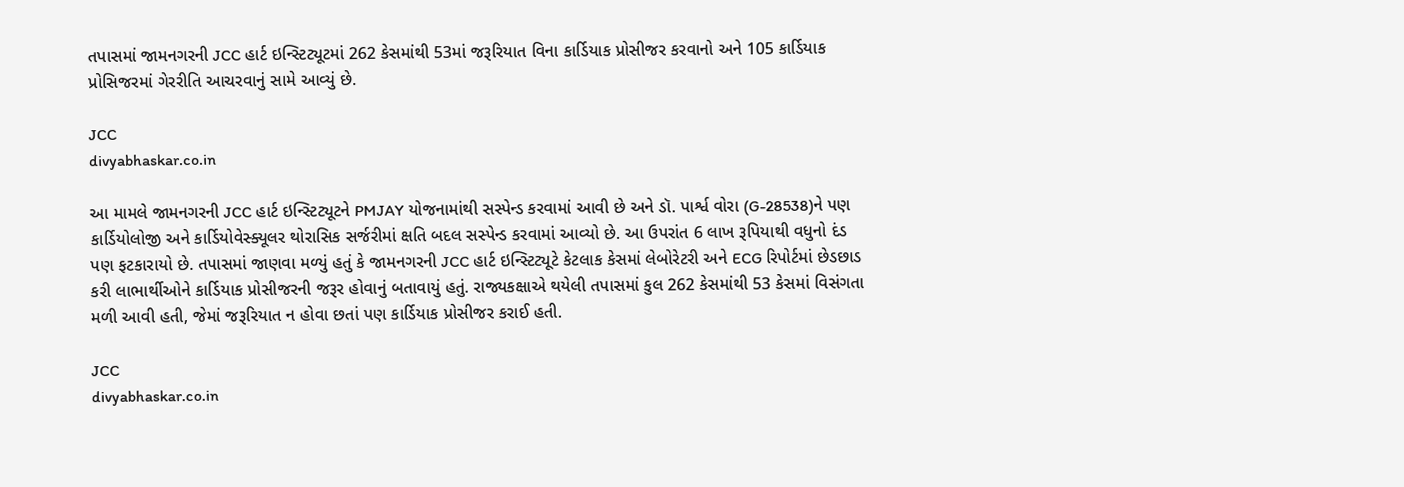તપાસમાં જામનગરની JCC હાર્ટ ઇન્સ્ટિટ્યૂટમાં 262 કેસમાંથી 53માં જરૂરિયાત વિના કાર્ડિયાક પ્રોસીજર કરવાનો અને 105 કાર્ડિયાક પ્રોસિજરમાં ગેરરીતિ આચરવાનું સામે આવ્યું છે.

JCC
divyabhaskar.co.in

આ મામલે જામનગરની JCC હાર્ટ ઇન્સ્ટિટ્યૂટને PMJAY યોજનામાંથી સસ્પેન્ડ કરવામાં આવી છે અને ડૉ. પાર્શ્વ વોરા (G-28538)ને પણ કાર્ડિયોલોજી અને કાર્ડિયોવેસ્ક્યૂલર થોરાસિક સર્જરીમાં ક્ષતિ બદલ સસ્પેન્ડ કરવામાં આવ્યો છે. આ ઉપરાંત 6 લાખ રૂપિયાથી વધુનો દંડ પણ ફટકારાયો છે. તપાસમાં જાણવા મળ્યું હતું કે જામનગરની JCC હાર્ટ ઇન્સ્ટિટ્યૂટે કેટલાક કેસમાં લેબોરેટરી અને ECG રિપોર્ટમાં છેડછાડ કરી લાભાર્થીઓને કાર્ડિયાક પ્રોસીજરની જરૂર હોવાનું બતાવાયું હતું. રાજ્યકક્ષાએ થયેલી તપાસમાં કુલ 262 કેસમાંથી 53 કેસમાં વિસંગતા મળી આવી હતી, જેમાં જરૂરિયાત ન હોવા છતાં પણ કાર્ડિયાક પ્રોસીજર કરાઈ હતી.

JCC
divyabhaskar.co.in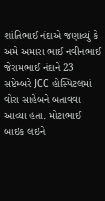શાંતિભાઈ નંદાએ જણાવ્યું કે અમે અમારા ભાઈ નવીનભાઈ જેરામભાઈ નંદાને 23 સપ્ટેમ્બરે JCC હોસ્પિટલમાં વોરા સાહેબને બતાવવા આવ્યા હતા. મોટાભાઈ બાઇક લઇને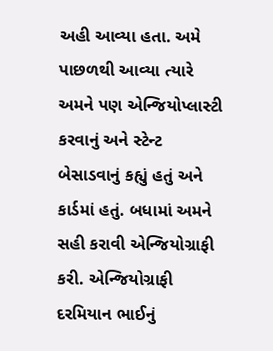અહી આવ્યા હતા. અમે પાછળથી આવ્યા ત્યારે અમને પણ એન્જિયોપ્લાસ્ટી કરવાનું અને સ્ટેન્ટ બેસાડવાનું કહ્યું હતું અને કાર્ડમાં હતું. બધામાં અમને સહી કરાવી એન્જિયોગ્રાફી કરી. એન્જિયોગ્રાફી દરમિયાન ભાઈનું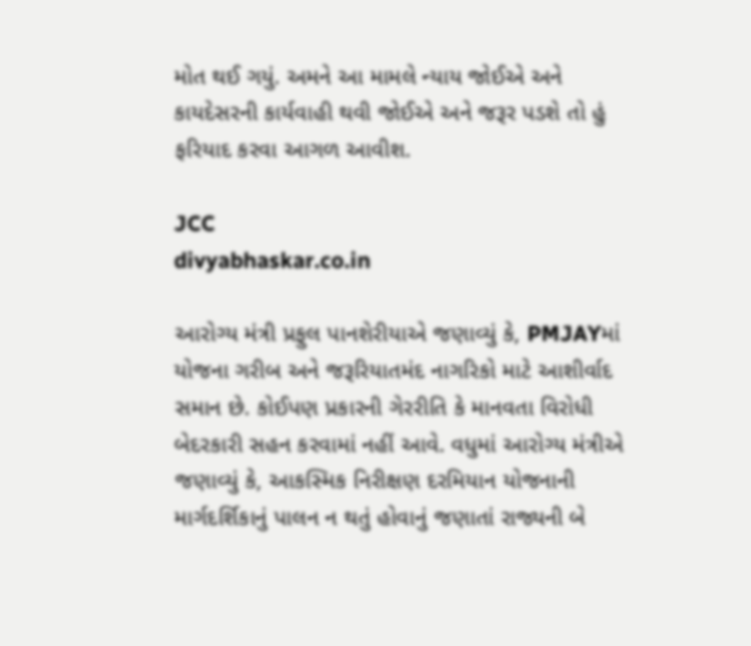મોત થઈ ગયું. અમને આ મામલે ન્યાય જોઈએ અને કાયદેસરની કાર્યવાહી થવી જોઈએ અને જરૂર પડશે તો હું ફરિયાદ કરવા આગળ આવીશ.

JCC
divyabhaskar.co.in

આરોગ્ય મંત્રી પ્રફુલ પાનશેરીયાએ જણાવ્યું કે, PMJAYમાં યોજના ગરીબ અને જરૂરિયાતમંદ નાગરિકો માટે આશીર્વાદ સમાન છે. કોઈપણ પ્રકારની ગેરરીતિ કે માનવતા વિરોધી બેદરકારી સહન કરવામાં નહીં આવે. વધુમાં આરોગ્ય મંત્રીએ જણાવ્યું કે, આકસ્મિક નિરીક્ષણ દરમિયાન યોજનાની માર્ગદર્શિકાનું પાલન ન થતું હોવાનું જણાતાં રાજ્યની બે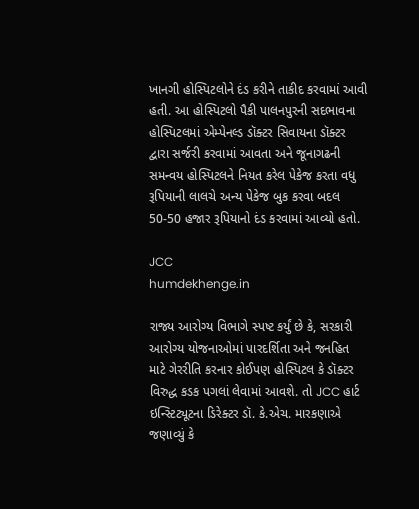ખાનગી હોસ્પિટલોને દંડ કરીને તાકીદ કરવામાં આવી હતી. આ હોસ્પિટલો પૈકી પાલનપુરની સદભાવના હોસ્પિટલમાં એમ્પેનલ્ડ ડૉક્ટર સિવાયના ડૉક્ટર દ્વારા સર્જરી કરવામાં આવતા અને જૂનાગઢની સમન્વય હોસ્પિટલને નિયત કરેલ પેકેજ કરતા વધુ રૂપિયાની લાલચે અન્ય પેકેજ બુક કરવા બદલ 50-50 હજાર રૂપિયાનો દંડ કરવામાં આવ્યો હતો.

JCC
humdekhenge.in

રાજ્ય આરોગ્ય વિભાગે સ્પષ્ટ કર્યું છે કે, સરકારી આરોગ્ય યોજનાઓમાં પારદર્શિતા અને જનહિત માટે ગેરરીતિ કરનાર કોઈપણ હોસ્પિટલ કે ડૉક્ટર વિરુદ્ધ કડક પગલાં લેવામાં આવશે. તો JCC હાર્ટ ઇન્સ્ટિટ્યૂટના ડિરેક્ટર ડૉ. કે.એચ. મારકણાએ જણાવ્યું કે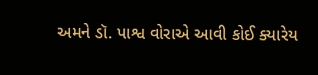અમને ડૉ. પાશ્વ વોરાએ આવી કોઈ ક્યારેય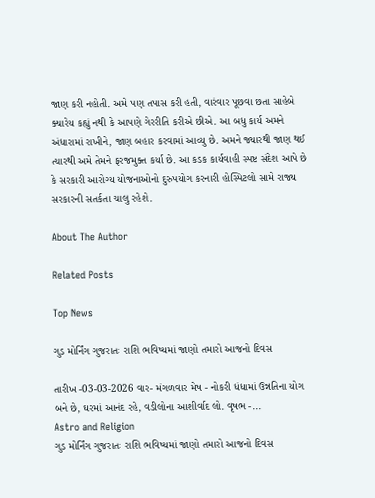જાણ કરી નહોતી. અમે પણ તપાસ કરી હતી, વારંવાર પૂછવા છતા સાહેબે ક્યારેય કહ્યું નથી કે આપણે ગેરરીતિ કરીએ છીએ. આ બધુ કાર્ય અમને અંધારામાં રાખીને, જાણ બહાર કરવામાં આવ્યુ છે. અમને જ્યારથી જાણ થઈ ત્યારથી અમે તેમને ફરજમુક્ત કર્યા છે. આ કડક કાર્યવાહી સ્પષ્ટ સંદેશ આપે છે કે સરકારી આરોગ્ય યોજનાઓનો દુરુપયોગ કરનારી હોસ્પિટલો સામે રાજ્ય સરકારની સતર્કતા ચાલુ રહેશે.

About The Author

Related Posts

Top News

ગુડ મોર્નિંગ ગુજરાતઃ રાશિ ભવિષ્યમાં જાણો તમારો આજનો દિવસ

તારીખ -03-03-2026 વાર- મંગળવાર મેષ - નોકરી ધંધામાં ઉન્નતિના યોગ બને છે, ઘરમાં આનંદ રહે, વડીલોના આશીર્વાદ લો. વૃષભ -...
Astro and Religion
ગુડ મોર્નિંગ ગુજરાતઃ રાશિ ભવિષ્યમાં જાણો તમારો આજનો દિવસ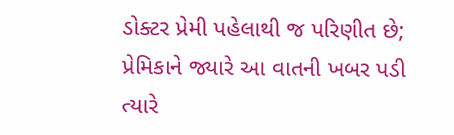ડોક્ટર પ્રેમી પહેલાથી જ પરિણીત છે; પ્રેમિકાને જ્યારે આ વાતની ખબર પડી ત્યારે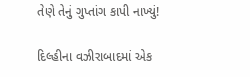તેણે તેનું ગુપ્તાંગ કાપી નાખ્યું!

દિલ્હીના વઝીરાબાદમાં એક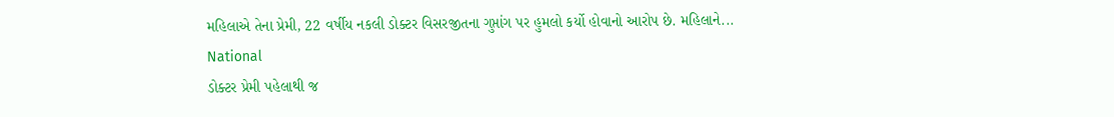મહિલાએ તેના પ્રેમી, 22 વર્ષીય નકલી ડોક્ટર વિસરજીતના ગુપ્તાંગ પર હુમલો કર્યો હોવાનો આરોપ છે. મહિલાને...
National
ડોક્ટર પ્રેમી પહેલાથી જ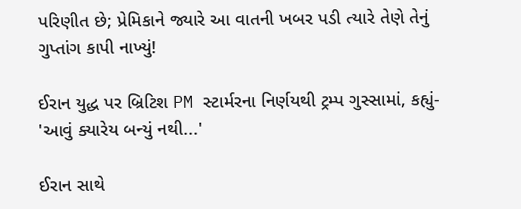પરિણીત છે; પ્રેમિકાને જ્યારે આ વાતની ખબર પડી ત્યારે તેણે તેનું ગુપ્તાંગ કાપી નાખ્યું!

ઈરાન યુદ્ધ પર બ્રિટિશ PM સ્ટાર્મરના નિર્ણયથી ટ્રમ્પ ગુસ્સામાં, કહ્યું- 'આવું ક્યારેય બન્યું નથી...'

ઈરાન સાથે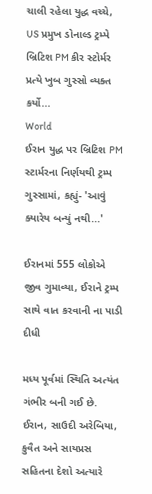ચાલી રહેલા યુદ્ધ વચ્ચે, US પ્રમુખ ડોનાલ્ડ ટ્રમ્પે બ્રિટિશ PM કીર સ્ટોર્મર પ્રત્યે ખુબ ગુસ્સો વ્યક્ત કર્યો...
World
ઈરાન યુદ્ધ પર બ્રિટિશ PM સ્ટાર્મરના નિર્ણયથી ટ્રમ્પ ગુસ્સામાં, કહ્યું- 'આવું ક્યારેય બન્યું નથી...'

ઈરાનમાં 555 લોકોએ જીવ ગુમાવ્યા, ઈરાને ટ્રમ્પ સાથે વાત કરવાની ના પાડી દીધી

મધ્ય પૂર્વમાં સ્થિતિ અત્યંત ગંભીર બની ગઈ છે. ઈરાન, સાઉદી અરેબિયા, કુવૈત અને સાયપ્રસ સહિતના દેશો અત્યારે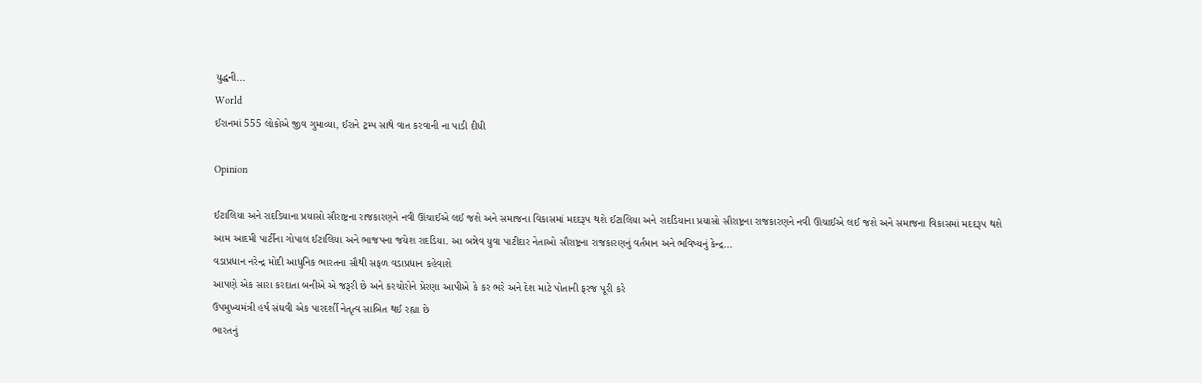યુદ્ધની...
World
ઈરાનમાં 555 લોકોએ જીવ ગુમાવ્યા, ઈરાને ટ્રમ્પ સાથે વાત કરવાની ના પાડી દીધી

Opinion

ઈટાલિયા અને રાદડિયાના પ્રયાસો સૌરાષ્ટ્રના રાજકારણને નવી ઊંચાઈએ લઈ જશે અને સમાજના વિકાસમાં મદદરૂપ થશે ઈટાલિયા અને રાદડિયાના પ્રયાસો સૌરાષ્ટ્રના રાજકારણને નવી ઊંચાઈએ લઈ જશે અને સમાજના વિકાસમાં મદદરૂપ થશે
આમ આદમી પાર્ટીના ગોપાલ ઈટાલિયા અને ભાજપના જયેશ રાદડિયા. આ બન્નેવ યુવા પાટીદાર નેતાઓ સૌરાષ્ટ્રના રાજકારણનું વર્તમાન અને ભવિષ્યનું કેન્દ્ર...
વડાપ્રધાન નરેન્દ્ર મોદી આધુનિક ભારતના સૌથી સફળ વડાપ્રધાન કહેવાશે
આપણે એક સારા કરદાતા બનીએ એ જરૂરી છે અને કરચોરોને પ્રેરણા આપીએ કે કર ભરે અને દેશ માટે પોતાની ફરજ પૂરી કરે
ઉપમુખ્યમંત્રી હર્ષ સંઘવી એક પારદર્શી નેતૃત્વ સાબિત થઈ રહ્યા છે
ભારતનું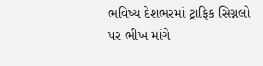ભવિષ્ય દેશભરમાં ટ્રાફિક સિગ્નલો પર ભીખ માંગે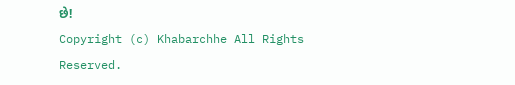છે!
Copyright (c) Khabarchhe All Rights Reserved.